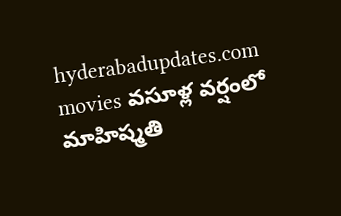hyderabadupdates.com movies వసూళ్ల వర్షంలో మాహిష్మతి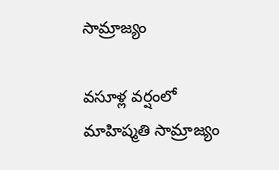సామ్రాజ్యం

వసూళ్ల వర్షంలో మాహిష్మతి సామ్రాజ్యం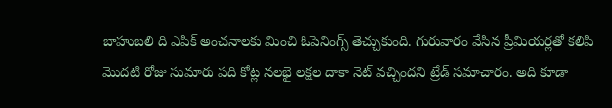బాహుబలి ది ఎపిక్ అంచనాలకు మించి ఓపెనింగ్స్ తెచ్చుకుంది. గురువారం వేసిన ప్రీమియర్లతో కలిపి మొదటి రోజు సుమారు పది కోట్ల నలభై లక్షల దాకా నెట్ వచ్చిందని ట్రేడ్ సమాచారం. అది కూడా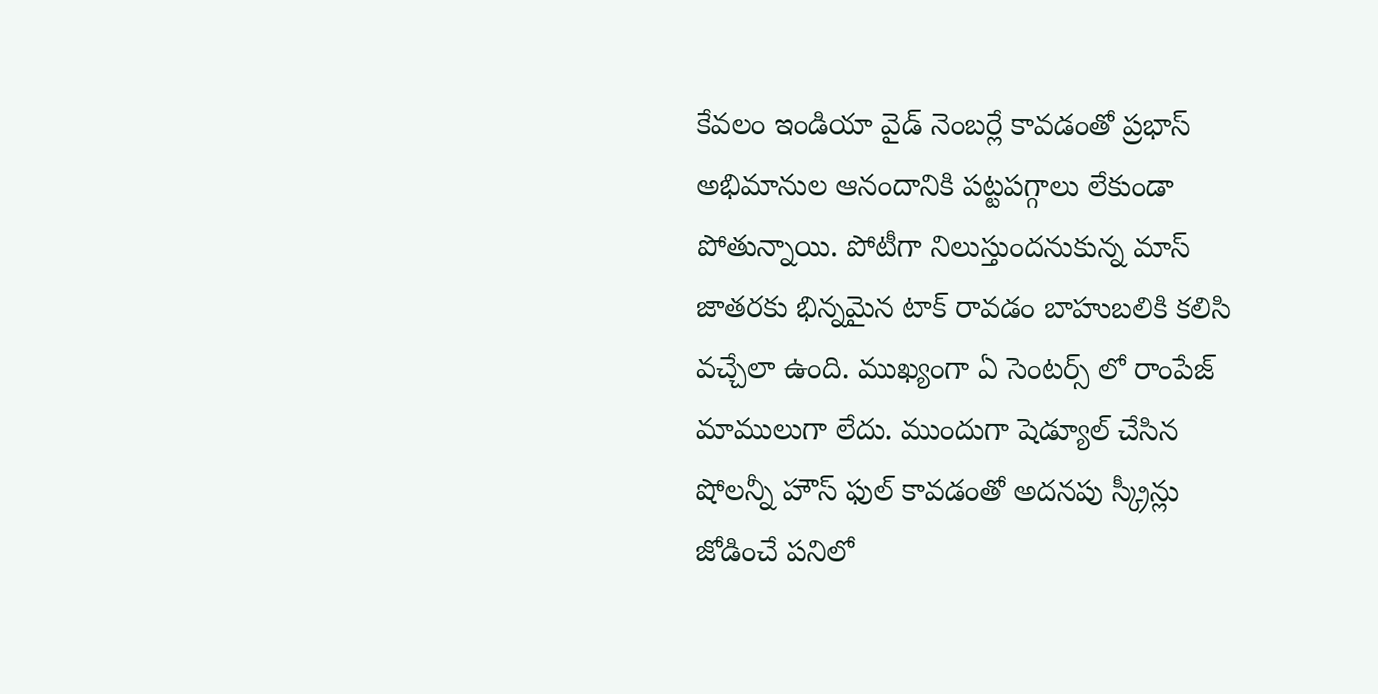కేవలం ఇండియా వైడ్ నెంబర్లే కావడంతో ప్రభాస్ అభిమానుల ఆనందానికి పట్టపగ్గాలు లేకుండా పోతున్నాయి. పోటీగా నిలుస్తుందనుకున్న మాస్ జాతరకు భిన్నమైన టాక్ రావడం బాహుబలికి కలిసి వచ్చేలా ఉంది. ముఖ్యంగా ఏ సెంటర్స్ లో రాంపేజ్ మాములుగా లేదు. ముందుగా షెడ్యూల్ చేసిన షోలన్నీ హౌస్ ఫుల్ కావడంతో అదనపు స్క్రీన్లు జోడించే పనిలో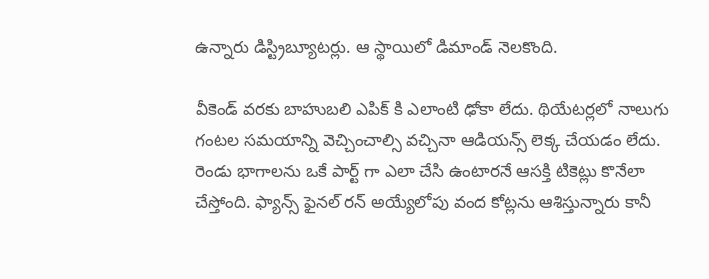ఉన్నారు డిస్ట్రిబ్యూటర్లు. ఆ స్థాయిలో డిమాండ్ నెలకొంది.

వీకెండ్ వరకు బాహుబలి ఎపిక్ కి ఎలాంటి ఢోకా లేదు. థియేటర్లలో నాలుగు గంటల సమయాన్ని వెచ్చించాల్సి వచ్చినా ఆడియన్స్ లెక్క చేయడం లేదు. రెండు భాగాలను ఒకే పార్ట్ గా ఎలా చేసి ఉంటారనే ఆసక్తి టికెట్లు కొనేలా చేస్తోంది. ఫ్యాన్స్ ఫైనల్ రన్ అయ్యేలోపు వంద కోట్లను ఆశిస్తున్నారు కానీ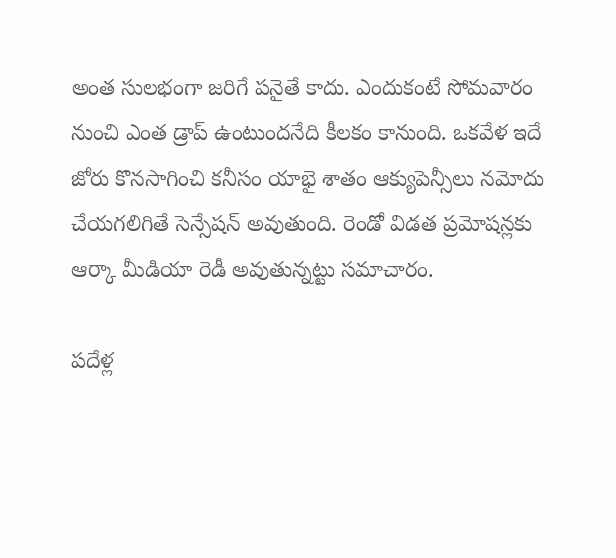అంత సులభంగా జరిగే పనైతే కాదు. ఎందుకంటే సోమవారం నుంచి ఎంత డ్రాప్ ఉంటుందనేది కీలకం కానుంది. ఒకవేళ ఇదే జోరు కొనసాగించి కనీసం యాభై శాతం ఆక్యుపెన్సీలు నమోదు చేయగలిగితే సెన్సేషన్ అవుతుంది. రెండో విడత ప్రమోషన్లకు ఆర్కా మీడియా రెడీ అవుతున్నట్టు సమాచారం.

పదేళ్ల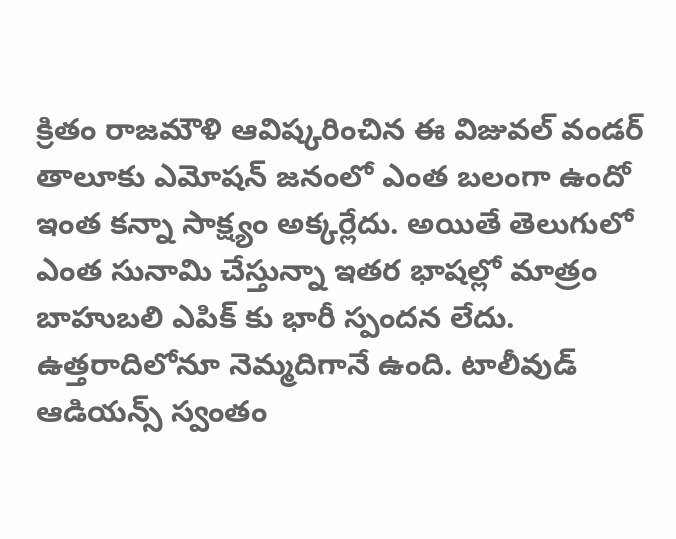క్రితం రాజమౌళి ఆవిష్కరించిన ఈ విజువల్ వండర్ తాలూకు ఎమోషన్ జనంలో ఎంత బలంగా ఉందో ఇంత కన్నా సాక్ష్యం అక్కర్లేదు. అయితే తెలుగులో ఎంత సునామి చేస్తున్నా ఇతర భాషల్లో మాత్రం బాహుబలి ఎపిక్ కు భారీ స్పందన లేదు. ఉత్తరాదిలోనూ నెమ్మదిగానే ఉంది. టాలీవుడ్ ఆడియన్స్ స్వంతం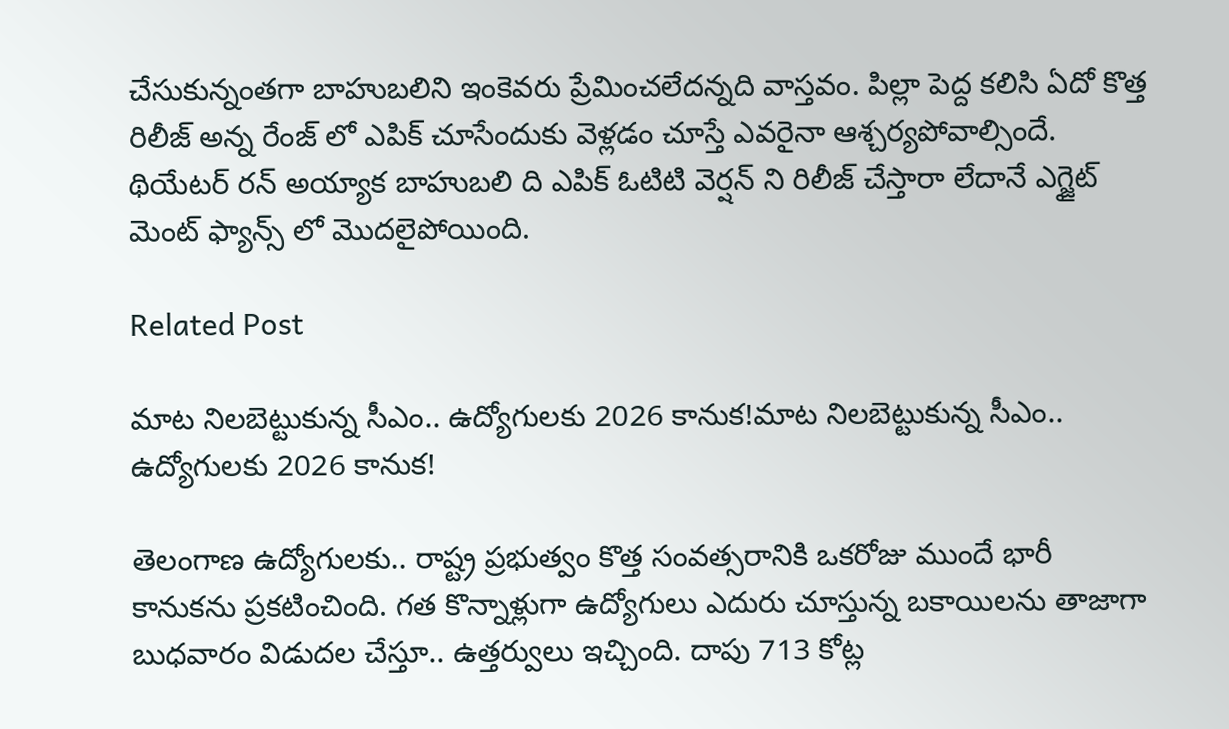చేసుకున్నంతగా బాహుబలిని ఇంకెవరు ప్రేమించలేదన్నది వాస్తవం. పిల్లా పెద్ద కలిసి ఏదో కొత్త రిలీజ్ అన్న రేంజ్ లో ఎపిక్ చూసేందుకు వెళ్లడం చూస్తే ఎవరైనా ఆశ్చర్యపోవాల్సిందే. థియేటర్ రన్ అయ్యాక బాహుబలి ది ఎపిక్ ఓటిటి వెర్షన్ ని రిలీజ్ చేస్తారా లేదానే ఎగ్జైట్ మెంట్ ఫ్యాన్స్ లో మొదలైపోయింది.

Related Post

మాట నిల‌బెట్టుకున్న సీఎం.. ఉద్యోగుల‌కు 2026 కానుక‌!మాట నిల‌బెట్టుకున్న సీఎం.. ఉద్యోగుల‌కు 2026 కానుక‌!

తెలంగాణ ఉద్యోగుల‌కు.. రాష్ట్ర ప్ర‌భుత్వం కొత్త సంవ‌త్స‌రానికి ఒక‌రోజు ముందే భారీ కానుక‌ను ప్ర‌క‌టించింది. గ‌త కొన్నాళ్లుగా ఉద్యోగులు ఎదురు చూస్తున్న బ‌కాయిల‌ను తాజాగా బుధ‌వారం విడుద‌ల చేస్తూ.. ఉత్త‌ర్వులు ఇచ్చింది. దాపు 713 కోట్ల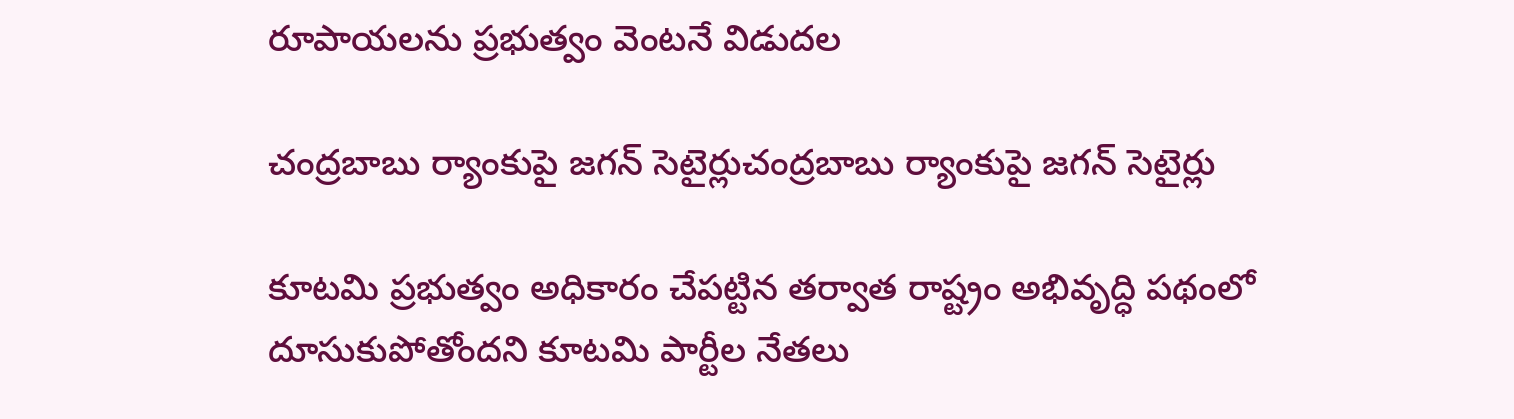రూపాయ‌ల‌ను ప్ర‌భుత్వం వెంట‌నే విడుద‌ల

చంద్రబాబు ర్యాంకుపై జగన్ సెటైర్లుచంద్రబాబు ర్యాంకుపై జగన్ సెటైర్లు

కూటమి ప్రభుత్వం అధికారం చేపట్టిన తర్వాత రాష్ట్రం అభివృద్ధి పథంలో దూసుకుపోతోందని కూటమి పార్టీల నేతలు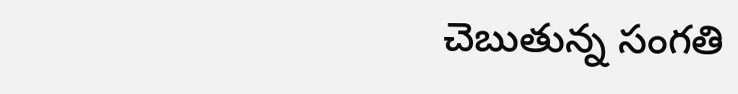చెబుతున్న సంగతి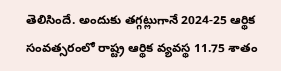తెలిసిందే. అందుకు తగ్గట్లుగానే 2024-25 ఆర్థిక సంవత్సరంలో రాష్ట్ర ఆర్థిక వ్యవస్థ 11.75 శాతం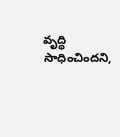వృద్ధి సాధించిందని,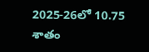2025-26లో 10.75 శాతం